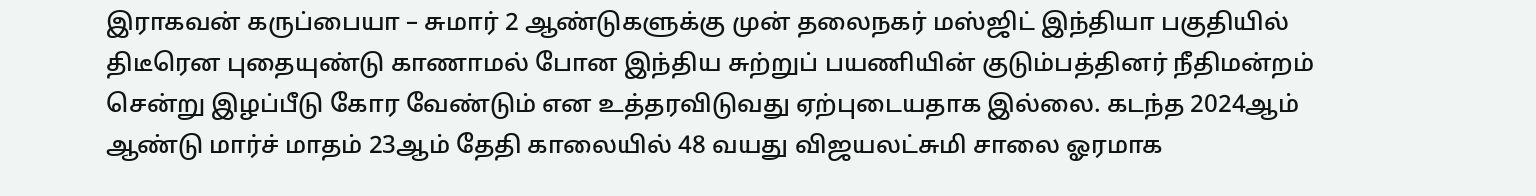இராகவன் கருப்பையா – சுமார் 2 ஆண்டுகளுக்கு முன் தலைநகர் மஸ்ஜிட் இந்தியா பகுதியில் திடீரென புதையுண்டு காணாமல் போன இந்திய சுற்றுப் பயணியின் குடும்பத்தினர் நீதிமன்றம் சென்று இழப்பீடு கோர வேண்டும் என உத்தரவிடுவது ஏற்புடையதாக இல்லை. கடந்த 2024ஆம் ஆண்டு மார்ச் மாதம் 23ஆம் தேதி காலையில் 48 வயது விஜயலட்சுமி சாலை ஓரமாக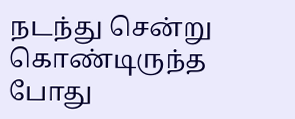நடந்து சென்று கொண்டிருந்த போது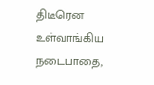திடீரென உள்வாங்கிய நடைபாதை,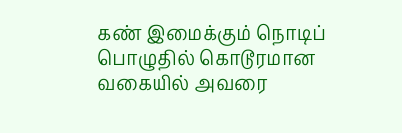கண் இமைக்கும் நொடிப் பொழுதில் கொடூரமான வகையில் அவரை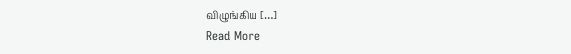விழுங்கிய […]
Read More